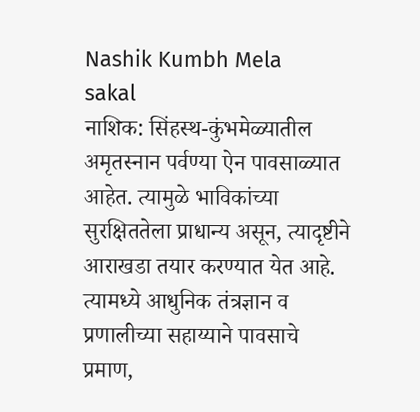Nashik Kumbh Mela
sakal
नाशिक: सिंहस्थ-कुंभमेळ्यातील अमृतस्नान पर्वण्या ऐन पावसाळ्यात आहेत. त्यामुळे भाविकांच्या सुरक्षिततेला प्राधान्य असून, त्यादृष्टीने आराखडा तयार करण्यात येत आहे. त्यामध्ये आधुनिक तंत्रज्ञान व प्रणालीच्या सहाय्याने पावसाचे प्रमाण,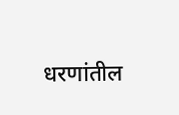धरणांतील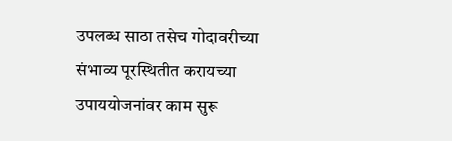उपलब्ध साठा तसेच गोदावरीच्या संभाव्य पूरस्थितीत करायच्या उपाययोजनांवर काम सुरू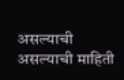असल्याची असल्याची माहिती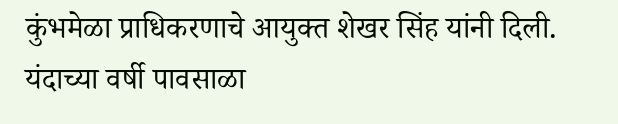कुंभमेळा प्राधिकरणाचे आयुक्त शेखर सिंह यांनी दिली. यंदाच्या वर्षी पावसाळा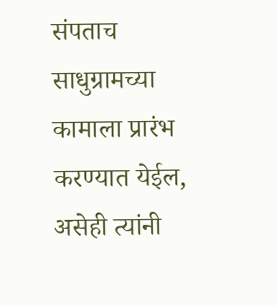संपताच साधुग्रामच्या कामाला प्रारंभ करण्यात येईल, असेही त्यांनी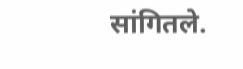सांगितले.